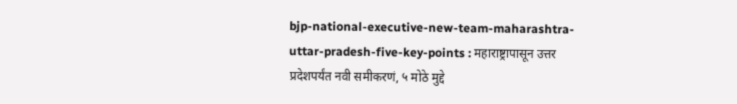bjp-national-executive-new-team-maharashtra-uttar-pradesh-five-key-points : महाराष्ट्रापासून उत्तर प्रदेशपर्यंत नवी समीकरणं, ५ मोठे मुद्दे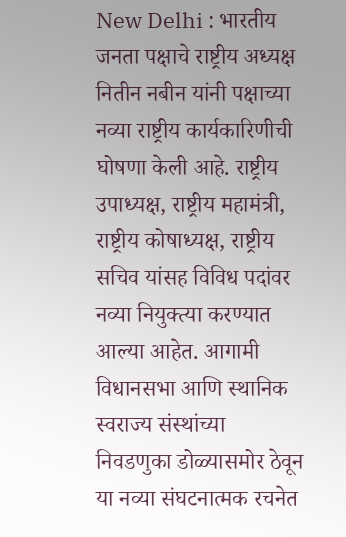New Delhi : भारतीय जनता पक्षाचे राष्ट्रीय अध्यक्ष नितीन नबीन यांनी पक्षाच्या नव्या राष्ट्रीय कार्यकारिणीची घोषणा केली आहे. राष्ट्रीय उपाध्यक्ष, राष्ट्रीय महामंत्री, राष्ट्रीय कोषाध्यक्ष, राष्ट्रीय सचिव यांसह विविध पदांवर नव्या नियुक्त्या करण्यात आल्या आहेत. आगामी विधानसभा आणि स्थानिक स्वराज्य संस्थांच्या निवडणुका डोळ्यासमोर ठेवून या नव्या संघटनात्मक रचनेत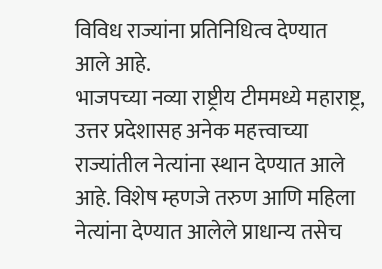विविध राज्यांना प्रतिनिधित्व देण्यात आले आहे.
भाजपच्या नव्या राष्ट्रीय टीममध्ये महाराष्ट्र, उत्तर प्रदेशासह अनेक महत्त्वाच्या राज्यांतील नेत्यांना स्थान देण्यात आले आहे. विशेष म्हणजे तरुण आणि महिला नेत्यांना देण्यात आलेले प्राधान्य तसेच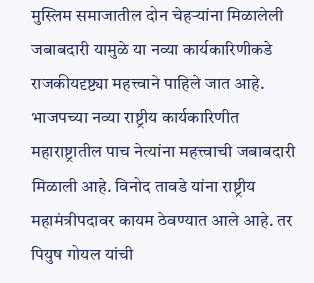मुस्लिम समाजातील दोन चेहऱ्यांना मिळालेली जबाबदारी यामुळे या नव्या कार्यकारिणीकडे राजकीयदृष्ट्या महत्त्वाने पाहिले जात आहे.
भाजपच्या नव्या राष्ट्रीय कार्यकारिणीत महाराष्ट्रातील पाच नेत्यांना महत्त्वाची जबाबदारी मिळाली आहे. विनोद तावडे यांना राष्ट्रीय महामंत्रीपदावर कायम ठेवण्यात आले आहे. तर पियुष गोयल यांची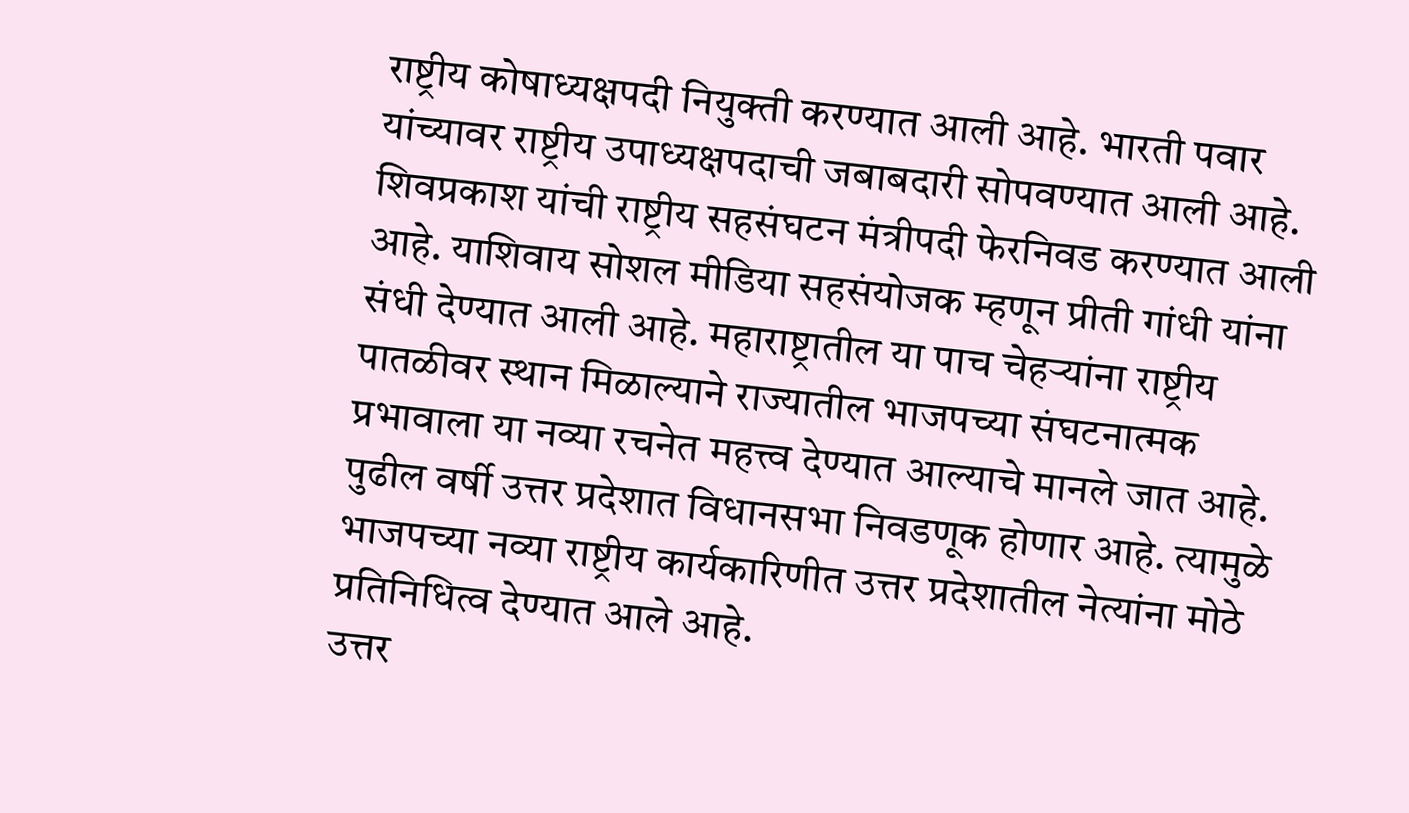राष्ट्रीय कोषाध्यक्षपदी नियुक्ती करण्यात आली आहे. भारती पवार यांच्यावर राष्ट्रीय उपाध्यक्षपदाची जबाबदारी सोपवण्यात आली आहे. शिवप्रकाश यांची राष्ट्रीय सहसंघटन मंत्रीपदी फेरनिवड करण्यात आली आहे. याशिवाय सोशल मीडिया सहसंयोजक म्हणून प्रीती गांधी यांना संधी देण्यात आली आहे. महाराष्ट्रातील या पाच चेहऱ्यांना राष्ट्रीय पातळीवर स्थान मिळाल्याने राज्यातील भाजपच्या संघटनात्मक प्रभावाला या नव्या रचनेत महत्त्व देण्यात आल्याचे मानले जात आहे.
पुढील वर्षी उत्तर प्रदेशात विधानसभा निवडणूक होणार आहे. त्यामुळे भाजपच्या नव्या राष्ट्रीय कार्यकारिणीत उत्तर प्रदेशातील नेत्यांना मोठे प्रतिनिधित्व देण्यात आले आहे.
उत्तर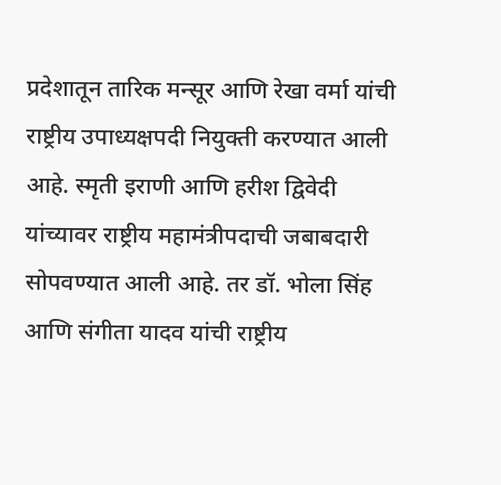प्रदेशातून तारिक मन्सूर आणि रेखा वर्मा यांची राष्ट्रीय उपाध्यक्षपदी नियुक्ती करण्यात आली आहे. स्मृती इराणी आणि हरीश द्विवेदी यांच्यावर राष्ट्रीय महामंत्रीपदाची जबाबदारी सोपवण्यात आली आहे. तर डॉ. भोला सिंह आणि संगीता यादव यांची राष्ट्रीय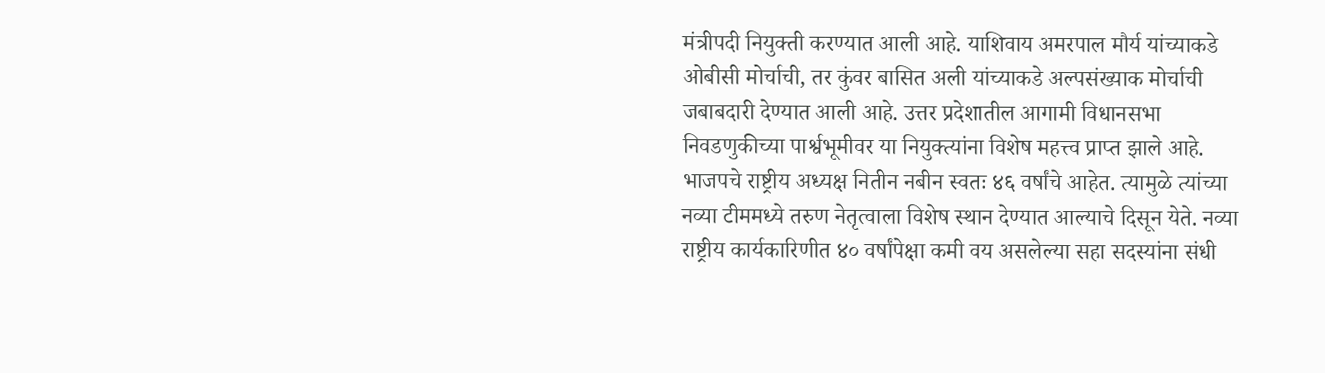मंत्रीपदी नियुक्ती करण्यात आली आहे. याशिवाय अमरपाल मौर्य यांच्याकडे ओबीसी मोर्चाची, तर कुंवर बासित अली यांच्याकडे अल्पसंख्याक मोर्चाची जबाबदारी देण्यात आली आहे. उत्तर प्रदेशातील आगामी विधानसभा निवडणुकीच्या पार्श्वभूमीवर या नियुक्त्यांना विशेष महत्त्व प्राप्त झाले आहे.
भाजपचे राष्ट्रीय अध्यक्ष नितीन नबीन स्वतः ४६ वर्षांचे आहेत. त्यामुळे त्यांच्या नव्या टीममध्ये तरुण नेतृत्वाला विशेष स्थान देण्यात आल्याचे दिसून येते. नव्या राष्ट्रीय कार्यकारिणीत ४० वर्षांपेक्षा कमी वय असलेल्या सहा सदस्यांना संधी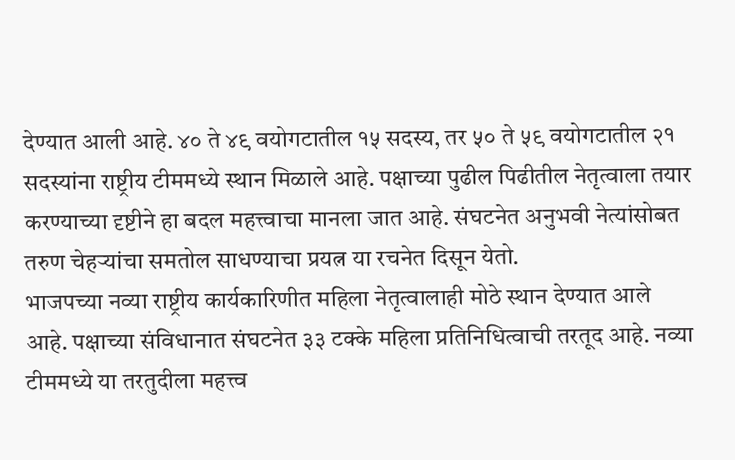देण्यात आली आहे. ४० ते ४९ वयोगटातील १५ सदस्य, तर ५० ते ५९ वयोगटातील २१ सदस्यांना राष्ट्रीय टीममध्ये स्थान मिळाले आहे. पक्षाच्या पुढील पिढीतील नेतृत्वाला तयार करण्याच्या दृष्टीने हा बदल महत्त्वाचा मानला जात आहे. संघटनेत अनुभवी नेत्यांसोबत तरुण चेहऱ्यांचा समतोल साधण्याचा प्रयत्न या रचनेत दिसून येतो.
भाजपच्या नव्या राष्ट्रीय कार्यकारिणीत महिला नेतृत्वालाही मोठे स्थान देण्यात आले आहे. पक्षाच्या संविधानात संघटनेत ३३ टक्के महिला प्रतिनिधित्वाची तरतूद आहे. नव्या टीममध्ये या तरतुदीला महत्त्व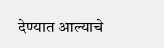देण्यात आल्याचे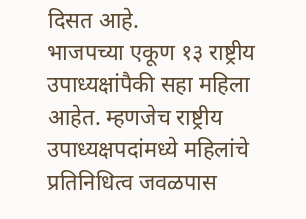दिसत आहे.
भाजपच्या एकूण १३ राष्ट्रीय उपाध्यक्षांपैकी सहा महिला आहेत. म्हणजेच राष्ट्रीय उपाध्यक्षपदांमध्ये महिलांचे प्रतिनिधित्व जवळपास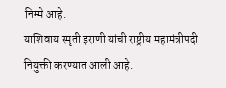निम्मे आहे.
याशिवाय स्मृती इराणी यांची राष्ट्रीय महामंत्रीपदी नियुक्ती करण्यात आली आहे.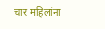चार महिलांना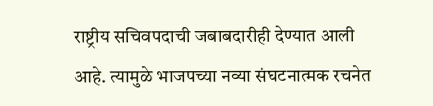राष्ट्रीय सचिवपदाची जबाबदारीही देण्यात आली आहे. त्यामुळे भाजपच्या नव्या संघटनात्मक रचनेत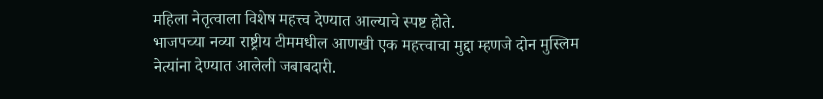महिला नेतृत्वाला विशेष महत्त्व देण्यात आल्याचे स्पष्ट होते.
भाजपच्या नव्या राष्ट्रीय टीममधील आणखी एक महत्त्वाचा मुद्दा म्हणजे दोन मुस्लिम नेत्यांना देण्यात आलेली जबाबदारी.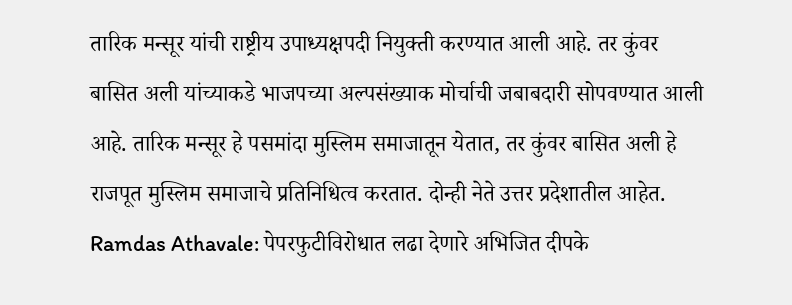तारिक मन्सूर यांची राष्ट्रीय उपाध्यक्षपदी नियुक्ती करण्यात आली आहे. तर कुंवर बासित अली यांच्याकडे भाजपच्या अल्पसंख्याक मोर्चाची जबाबदारी सोपवण्यात आली आहे. तारिक मन्सूर हे पसमांदा मुस्लिम समाजातून येतात, तर कुंवर बासित अली हे राजपूत मुस्लिम समाजाचे प्रतिनिधित्व करतात. दोन्ही नेते उत्तर प्रदेशातील आहेत.
Ramdas Athavale: पेपरफुटीविरोधात लढा देणारे अभिजित दीपके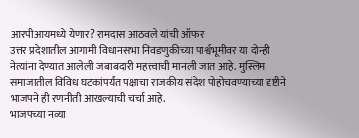आरपीआयमध्ये येणार? रामदास आठवले यांची ऑफर
उत्तर प्रदेशातील आगामी विधानसभा निवडणुकीच्या पार्श्वभूमीवर या दोन्ही नेत्यांना देण्यात आलेली जबाबदारी महत्त्वाची मानली जात आहे. मुस्लिम समाजातील विविध घटकांपर्यंत पक्षाचा राजकीय संदेश पोहोचवण्याच्या दृष्टीने भाजपने ही रणनीती आखल्याची चर्चा आहे.
भाजपच्या नव्या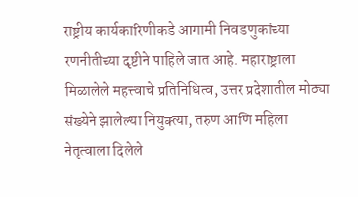राष्ट्रीय कार्यकारिणीकडे आगामी निवडणुकांच्या रणनीतीच्या दृष्टीने पाहिले जात आहे. महाराष्ट्राला मिळालेले महत्त्वाचे प्रतिनिधित्व, उत्तर प्रदेशातील मोठ्या संख्येने झालेल्या नियुक्त्या, तरुण आणि महिला नेतृत्वाला दिलेले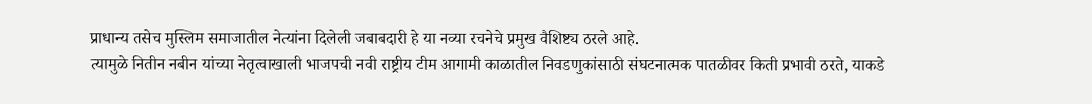प्राधान्य तसेच मुस्लिम समाजातील नेत्यांना दिलेली जबाबदारी हे या नव्या रचनेचे प्रमुख वैशिष्ट्य ठरले आहे.
त्यामुळे नितीन नबीन यांच्या नेतृत्वाखाली भाजपची नवी राष्ट्रीय टीम आगामी काळातील निवडणुकांसाठी संघटनात्मक पातळीवर किती प्रभावी ठरते, याकडे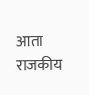आता राजकीय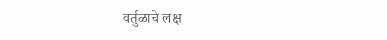वर्तुळाचे लक्ष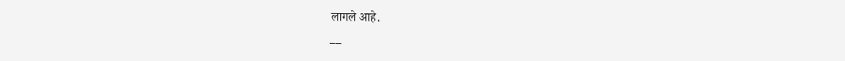लागले आहे.
__